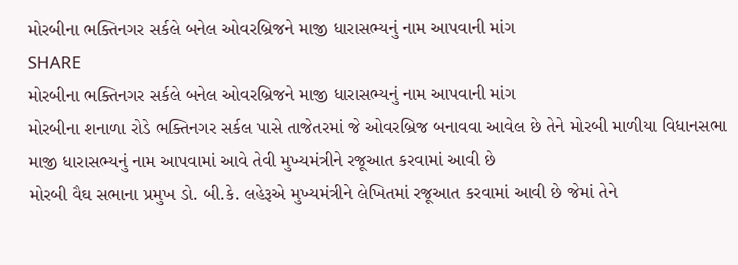મોરબીના ભક્તિનગર સર્કલે બનેલ ઓવરબ્રિજને માજી ધારાસભ્યનું નામ આપવાની માંગ
SHARE
મોરબીના ભક્તિનગર સર્કલે બનેલ ઓવરબ્રિજને માજી ધારાસભ્યનું નામ આપવાની માંગ
મોરબીના શનાળા રોડે ભક્તિનગર સર્કલ પાસે તાજેતરમાં જે ઓવરબ્રિજ બનાવવા આવેલ છે તેને મોરબી માળીયા વિધાનસભા માજી ધારાસભ્યનું નામ આપવામાં આવે તેવી મુખ્યમંત્રીને રજૂઆત કરવામાં આવી છે
મોરબી વૈઘ સભાના પ્રમુખ ડો. બી.કે. લહેરૂએ મુખ્યમંત્રીને લેખિતમાં રજૂઆત કરવામાં આવી છે જેમાં તેને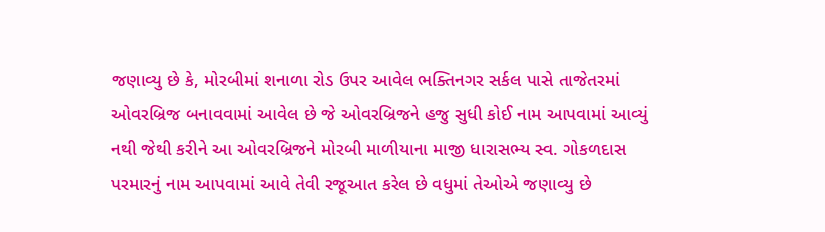જણાવ્યુ છે કે, મોરબીમાં શનાળા રોડ ઉપર આવેલ ભક્તિનગર સર્કલ પાસે તાજેતરમાં ઓવરબ્રિજ બનાવવામાં આવેલ છે જે ઓવરબ્રિજને હજુ સુધી કોઈ નામ આપવામાં આવ્યું નથી જેથી કરીને આ ઓવરબ્રિજને મોરબી માળીયાના માજી ધારાસભ્ય સ્વ. ગોકળદાસ પરમારનું નામ આપવામાં આવે તેવી રજૂઆત કરેલ છે વધુમાં તેઓએ જણાવ્યુ છે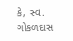કે, સ્વ. ગોકળદાસ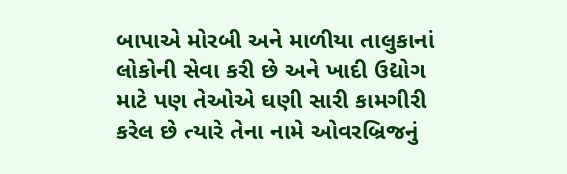બાપાએ મોરબી અને માળીયા તાલુકાનાં લોકોની સેવા કરી છે અને ખાદી ઉદ્યોગ માટે પણ તેઓએ ઘણી સારી કામગીરી કરેલ છે ત્યારે તેના નામે ઓવરબ્રિજનું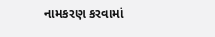નામકરણ કરવામાં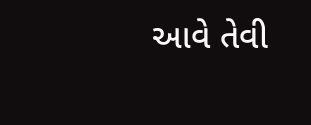આવે તેવી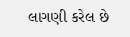લાગણી કરેલ છે